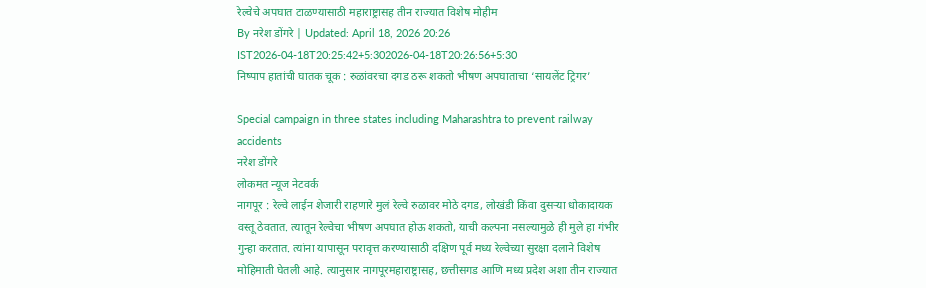रेल्वेचे अपघात टाळण्यासाठी महाराष्ट्रासह तीन राज्यात विशेष मोहीम
By नरेश डोंगरे | Updated: April 18, 2026 20:26 IST2026-04-18T20:25:42+5:302026-04-18T20:26:56+5:30
निष्पाप हातांची घातक चूक : रुळांवरचा दगड ठरू शकतो भीषण अपघाताचा ‘सायलेंट ट्रिगर’

Special campaign in three states including Maharashtra to prevent railway accidents
नरेश डोंगरे
लोकमत न्यूज नेटवर्क
नागपूर : रेल्वे लाईन शेजारी राहणारे मुलं रेल्वे रुळावर मोठे दगड, लोखंडी किंवा दुसऱ्या धोकादायक वस्तू ठेवतात. त्यातून रेल्वेचा भीषण अपघात होऊ शकतो, याची कल्पना नसल्यामुळे ही मुले हा गंभीर गुन्हा करतात. त्यांना यापासून परावृत्त करण्यासाठी दक्षिण पूर्व मध्य रेल्वेच्या सुरक्षा दलाने विशेष मोहिमाती घेतली आहे. त्यानुसार नागपूरमहाराष्ट्रासह, छत्तीसगड आणि मध्य प्रदेश अशा तीन राज्यात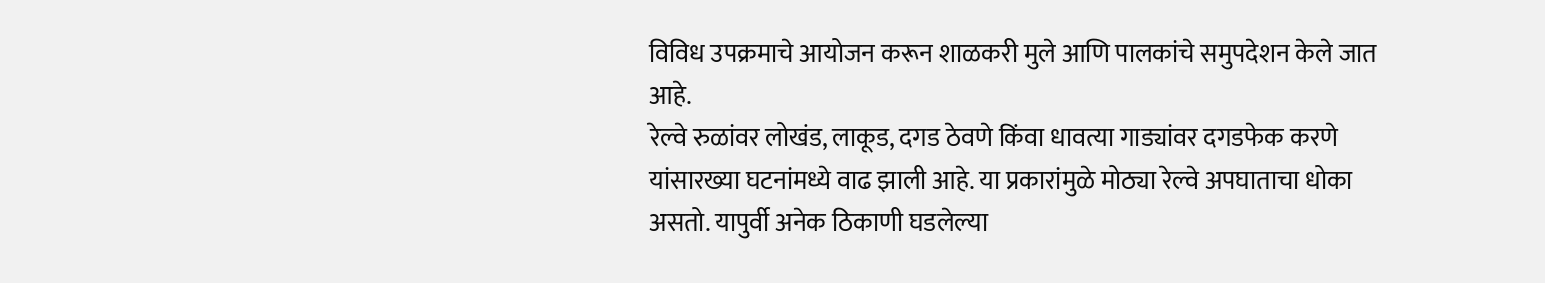विविध उपक्रमाचे आयोजन करून शाळकरी मुले आणि पालकांचे समुपदेशन केले जात आहे.
रेल्वे रुळांवर लोखंड, लाकूड, दगड ठेवणे किंवा धावत्या गाड्यांवर दगडफेक करणे यांसारख्या घटनांमध्ये वाढ झाली आहे. या प्रकारांमुळे मोठ्या रेल्वे अपघाताचा धोका असतो. यापुर्वी अनेक ठिकाणी घडलेल्या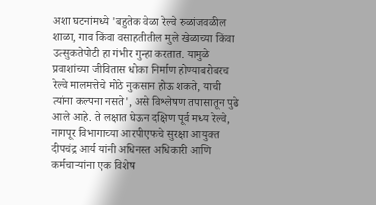अशा घटनांमध्ये 'बहुतेक वेळा रेल्वे रुळांजवळील शाळा, गाव किंवा वसाहतीतील मुले खेळाच्या किंवा उत्सुकतेपोटी हा गंभीर गुन्हा करतात. यामुळे प्रवाशांच्या जीवितास धोका निर्माण होण्याबरोबरच रेल्वे मालमत्तेचे मोठे नुकसान होऊ शकते, याची त्यांना कल्पना नसते', असे विश्लेषण तपासातून पुढे आले आहे. ते लक्षात घेऊन दक्षिण पूर्व मध्य रेल्वे, नागपूर विभागाच्या आरपीएफचे सुरक्षा आयुक्त दीपचंद्र आर्य यांनी अधिनस्त अधिकारी आणि कर्मचाऱ्यांना एक विशेष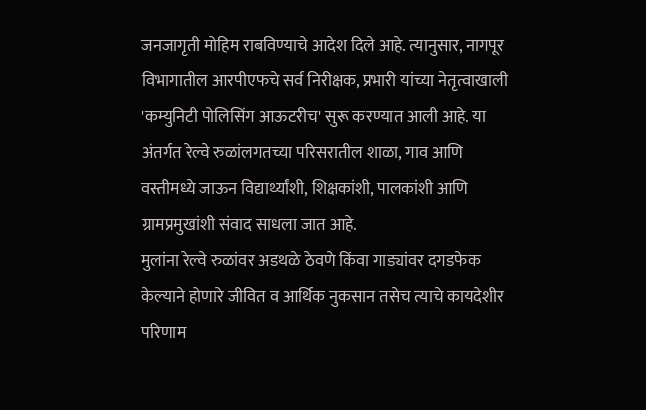जनजागृती मोहिम राबविण्याचे आदेश दिले आहे. त्यानुसार, नागपूर विभागातील आरपीएफचे सर्व निरीक्षक, प्रभारी यांच्या नेतृत्वाखाली 'कम्युनिटी पोलिसिंग आऊटरीच' सुरू करण्यात आली आहे. या अंतर्गत रेल्वे रुळांलगतच्या परिसरातील शाळा, गाव आणि वस्तीमध्ये जाऊन विद्यार्थ्यांशी, शिक्षकांशी, पालकांशी आणि ग्रामप्रमुखांशी संवाद साधला जात आहे.
मुलांना रेल्वे रुळांवर अडथळे ठेवणे किंवा गाड्यांवर दगडफेक केल्याने होणारे जीवित व आर्थिक नुकसान तसेच त्याचे कायदेशीर परिणाम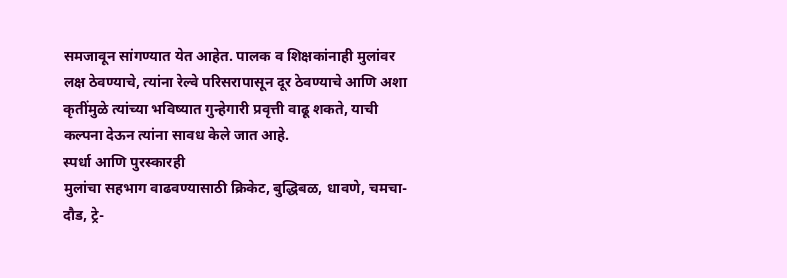समजावून सांगण्यात येत आहेत. पालक व शिक्षकांनाही मुलांवर लक्ष ठेवण्याचे, त्यांना रेल्वे परिसरापासून दूर ठेवण्याचे आणि अशा कृतींमुळे त्यांच्या भविष्यात गुन्हेगारी प्रवृत्ती वाढू शकते, याची कल्पना देऊन त्यांना सावध केले जात आहे.
स्पर्धा आणि पुरस्कारही
मुलांचा सहभाग वाढवण्यासाठी क्रिकेट, बुद्धिबळ, धावणे, चमचा-दौड, ट्रे-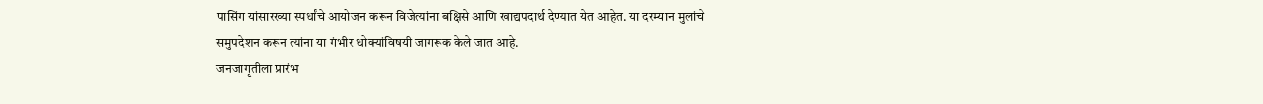पासिंग यांसारख्या स्पर्धांचे आयोजन करून विजेत्यांना बक्षिसे आणि खाद्यपदार्थ देण्यात येत आहेत. या दरम्यान मुलांचे समुपदेशन करून त्यांना या गंभीर धोक्यांविषयी जागरूक केले जात आहे.
जनजागृतीला प्रारंभ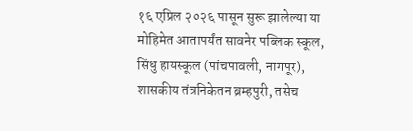१६ एप्रिल २०२६ पासून सुरू झालेल्या या मोहिमेत आतापर्यंत सावनेर पब्लिक स्कूल, सिंधु हायस्कूल (पांचपावली, नागपूर), शासकीय तंत्रनिकेतन ब्रम्हपुरी, तसेच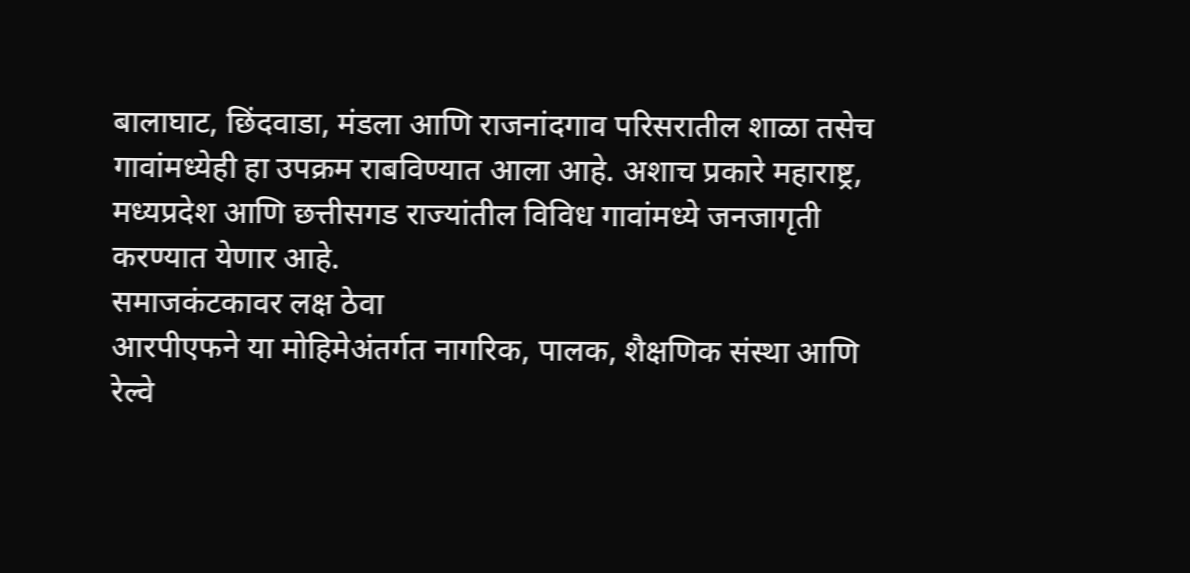बालाघाट, छिंदवाडा, मंडला आणि राजनांदगाव परिसरातील शाळा तसेच गावांमध्येही हा उपक्रम राबविण्यात आला आहे. अशाच प्रकारे महाराष्ट्र, मध्यप्रदेश आणि छत्तीसगड राज्यांतील विविध गावांमध्ये जनजागृती करण्यात येणार आहे.
समाजकंटकावर लक्ष ठेवा
आरपीएफने या मोहिमेअंतर्गत नागरिक, पालक, शैक्षणिक संस्था आणि रेल्वे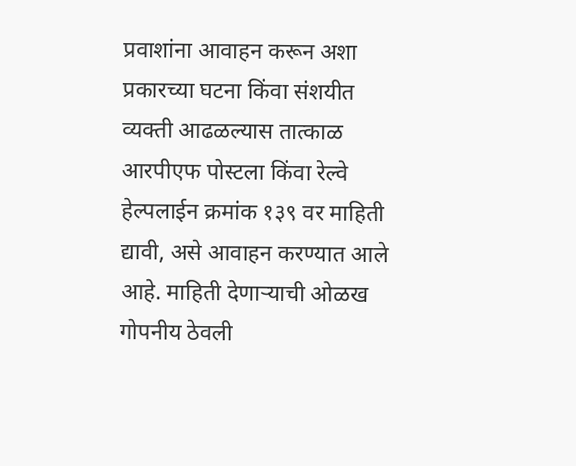प्रवाशांना आवाहन करून अशा प्रकारच्या घटना किंवा संशयीत व्यक्ती आढळल्यास तात्काळ आरपीएफ पोस्टला किंवा रेल्वे हेल्पलाईन क्रमांक १३९ वर माहिती द्यावी, असे आवाहन करण्यात आले आहे. माहिती देणाऱ्याची ओळख गोपनीय ठेवली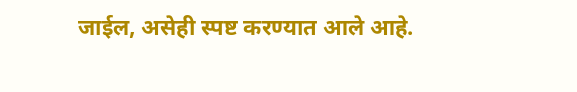जाईल, असेही स्पष्ट करण्यात आले आहे.